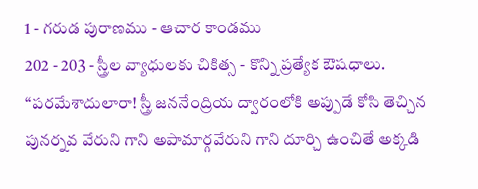1 - గరుడ పురాణము - ఆచార కాండము
202 - 203 - స్త్రీల వ్యాధులకు చికిత్స - కొన్ని ప్రత్యేక ఔషధాలు.
“పరమేశాదులారా! స్త్రీ జననేంద్రియ ద్వారంలోకి అప్పుడే కోసి తెచ్చిన పునర్నవ వేరుని గాని అపామార్గవేరుని గాని దూర్చి ఉంచితే అక్కడి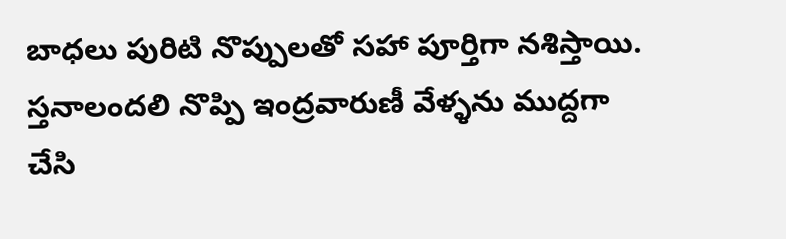బాధలు పురిటి నొప్పులతో సహా పూర్తిగా నశిస్తాయి. స్తనాలందలి నొప్పి ఇంద్రవారుణీ వేళ్ళను ముద్దగా చేసి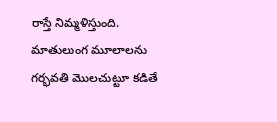రాస్తే నిమ్మళిస్తుంది. మాతులుంగ మూలాలను గర్భవతి మొలచుట్టూ కడితే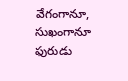వేగంగానూ, సుఖంగానూ ఫురుడు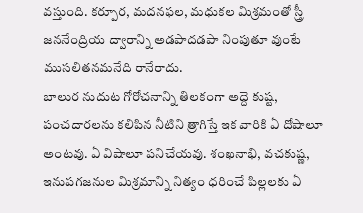వస్తుంది. కర్పూర, మదనఫల, మధుకల మిశ్రమంతో స్త్రీ జననేంద్రియ ద్వారాన్ని అడపాదడపా నింపుతూ వుంటే ముసలితనమనేది రానేరాదు.
బాలుర నుదుట గోరోచనాన్ని తిలకంగా అద్దె కుష్ట, పంచదారలను కలిపిన నీటిని త్రాగిస్తే ఇక వారికి ఏ దోషాలూ అంటవు. ఏ విషాలూ పనిచేయవు. శంఖనాభి, వచకుష్ణ, ఇనుపగజనుల మిశ్రమాన్ని నిత్యం ధరించే పిల్లలకు ఏ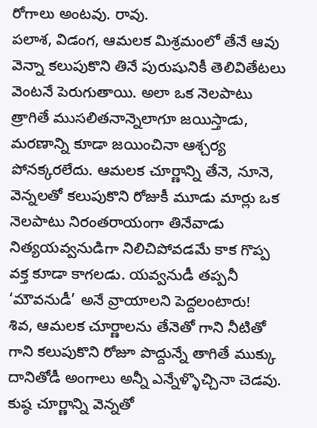రోగాలు అంటవు. రావు.
పలాశ, విడంగ, ఆమలక మిశ్రమంలో తేనే ఆవు వెన్నా కలుపుకొని తినే పురుషునికీ తెలివితేటలు వెంటనే పెరుగుతాయి. అలా ఒక నెలపాటు త్రాగితే ముసలితనాన్నెలాగూ జయిస్తాడు, మరణాన్ని కూడా జయించినా ఆశ్చర్య పోనక్కరలేదు. ఆమలక చూర్ణాన్ని తేనె, నూనె, వెన్నలతో కలుపుకొని రోజుకీ మూడు మార్లు ఒక నెలపాటు నిరంతరాయంగా తినేవాడు నిత్యయవ్వనుడిగా నిలిచిపోవడమే కాక గొప్ప వక్త కూడా కాగలడు. యవ్వనుడీ తప్పనీ ‘మౌవనుడీ’ అనే వ్రాయాలని పెద్దలంటారు!
శివ, ఆమలక చూర్ణాలను తేనెతో గాని నీటితో గాని కలుపుకొని రోజూ పొద్దున్నే తాగితే ముక్కు దానితోడీ అంగాలు అన్నీ ఎన్నేళ్ళొచ్చినా చెడవు. కుష్ఠ చూర్ణాన్ని వెన్నతో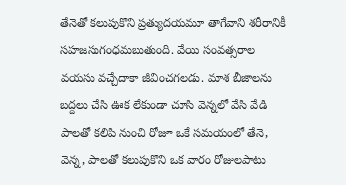తేనెతో కలుపుకొని ప్రత్యుదయమూ తాగేవాని శరీరానికీ సహజసుగంధమబుతుంది. వేయి సంవత్సరాల వయసు వచ్చేదాకా జీవించగలడు. మాశ బీజాలను బద్దలు చేసి ఊక లేకుండా చూసి వెన్నలో వేసి వేడి పాలతో కలిపి నుంచి రోజూ ఒకే సమయంలో తేనె, వెన్న, పాలతో కలుపుకొని ఒక వారం రోజులపాటు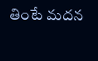తింటే మదన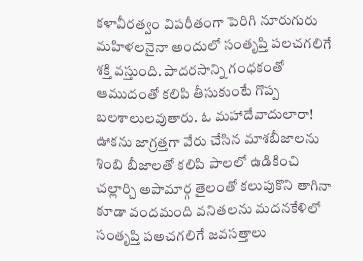కళావీరత్వం విపరీతంగా పెరిగి నూరుగురు మహిళలనైనా అందులో సంతృప్తి పలచగలిగే శక్తి వస్తుంది. పాదరసాన్ని గంధకంతో ఆముదంతో కలిపి తీసుకుంటే గొప్ప బలశాలులవుతారు. ఓ మహాదేవాదులారా! ఊకను జాగ్రత్తగా వేరు చేసిన మాశబీజాలను శింబి బీజాలతో కలిపి పాలలో ఉడికించి చల్లార్చి అపామార్గ తైలంతో కలుపుకొని తాగినా కూడా వందమంది వనితలను మదనకేళిలో సంతృప్తి పఅచగలిగే జవసత్తాలు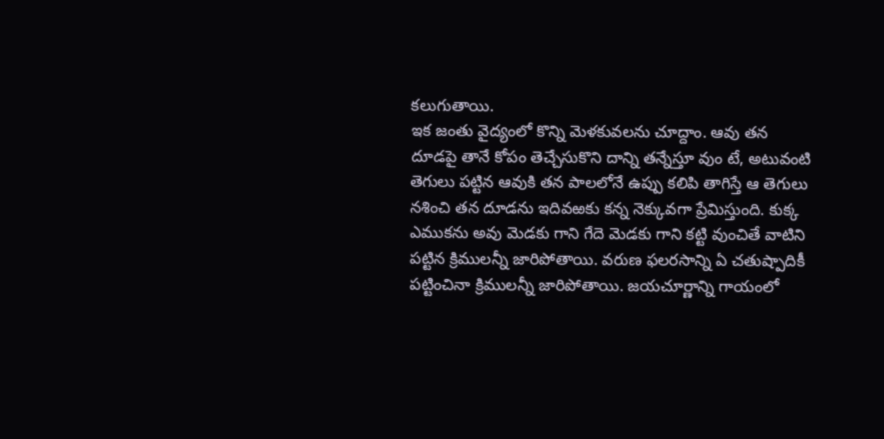కలుగుతాయి.
ఇక జంతు వైద్యంలో కొన్ని మెళకువలను చూద్దాం. ఆవు తన దూడపై తానే కోపం తెచ్చేసుకొని దాన్ని తన్నేస్తూ వుం టే, అటువంటి తెగులు పట్టిన ఆవుకి తన పాలలోనే ఉప్పు కలిపి తాగిస్తే ఆ తెగులు నశించి తన దూడను ఇదివఱకు కన్న నెక్కువగా ప్రేమిస్తుంది. కుక్క ఎముకను అవు మెడకు గాని గేదె మెడకు గాని కట్టి వుంచితే వాటిని పట్టిన క్రిములన్నీ జారిపోతాయి. వరుణ ఫలరసాన్ని ఏ చతుష్పాదికీ పట్టించినా క్రిములన్నీ జారిపోతాయి. జయచూర్ణాన్ని గాయంలో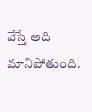వేస్తే అది మానిపోతుంది.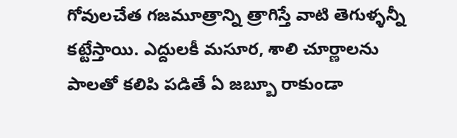గోవులచేత గజమూత్రాన్ని త్రాగిస్తే వాటి తెగుళ్ళన్నీ కట్టేస్తాయి. ఎద్దులకీ మసూర, శాలి చూర్ణాలను పాలతో కలిపి పడితే ఏ జబ్బూ రాకుండా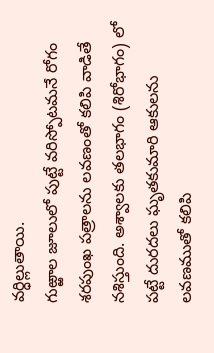వర్ధిల్లుతాయి.
గుఱ్ఱాల జూలులో పుట్టే వరిస్పోటమనే రోగం శరపుంఖ పత్రాలను లవణంతో కలిపి వాడితే నశిస్తుంది. అశ్వాలకు తలభాగం (శిరోభాగం) లో పట్టే దురదలు ఘృతకుమారి ఆకులను లవణముతో కలిపి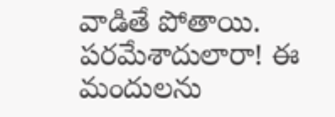వాడితే పోతాయి.
పరమేశాదులారా! ఈ మందులను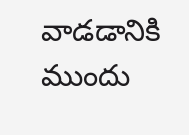వాడడానికి ముందు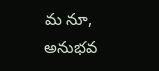మ నూ, అనుభవ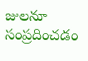జులనూ సంప్రదించడం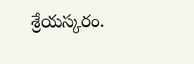శ్రేయస్కరం.